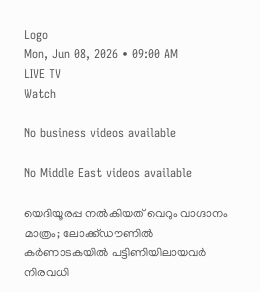Logo
Mon, Jun 08, 2026 • 09:00 AM
LIVE TV
Watch

No business videos available

No Middle East videos available

യെദിയൂരപ്പ നല്‍കിയത് വെറും വാഗ്ദാനം മാത്രം; ലോക്ക്ഡൗണില്‍ കർണാടകയില്‍ പട്ടിണിയിലായവർ നിരവധി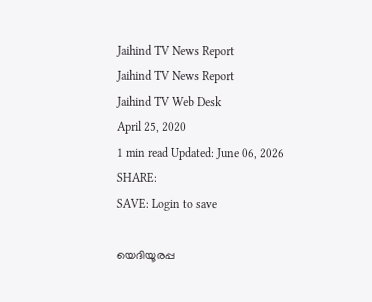Jaihind TV News Report
Jaihind TV News Report
Jaihind TV Web Desk
April 25, 2020
1 min read Updated: June 06, 2026
SHARE:
SAVE: Login to save

യെദിയൂരപ്പ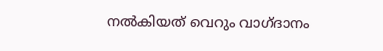നല്‍കിയത് വെറും വാഗ്ദാനം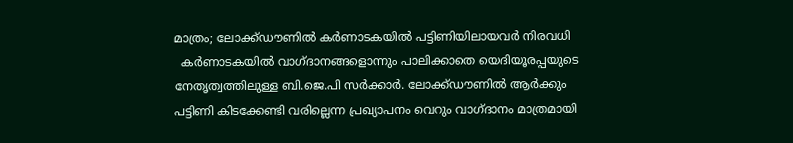മാത്രം; ലോക്ക്ഡൗണില്‍ കർണാടകയില്‍ പട്ടിണിയിലായവർ നിരവധി
  കര്‍ണാടകയില്‍ വാഗ്ദാനങ്ങളൊന്നും പാലിക്കാതെ യെദിയൂരപ്പയുടെ നേതൃത്വത്തിലുള്ള ബി.ജെ.പി സർക്കാർ. ലോക്ക്ഡൗണില്‍ ആര്‍ക്കും പട്ടിണി കിടക്കേണ്ടി വരില്ലെന്ന പ്രഖ്യാപനം വെറും വാഗ്ദാനം മാത്രമായി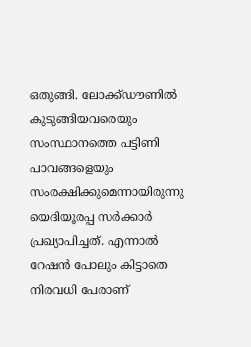ഒതുങ്ങി. ലോക്ക്ഡൗണില്‍ കുടുങ്ങിയവരെയും സംസ്ഥാനത്തെ പട്ടിണി പാവങ്ങളെയും സംരക്ഷിക്കുമെന്നായിരുന്നു യെദിയൂരപ്പ സർക്കാര്‍ പ്രഖ്യാപിച്ചത്. എന്നാല്‍ റേഷന്‍ പോലും കിട്ടാതെ നിരവധി പേരാണ്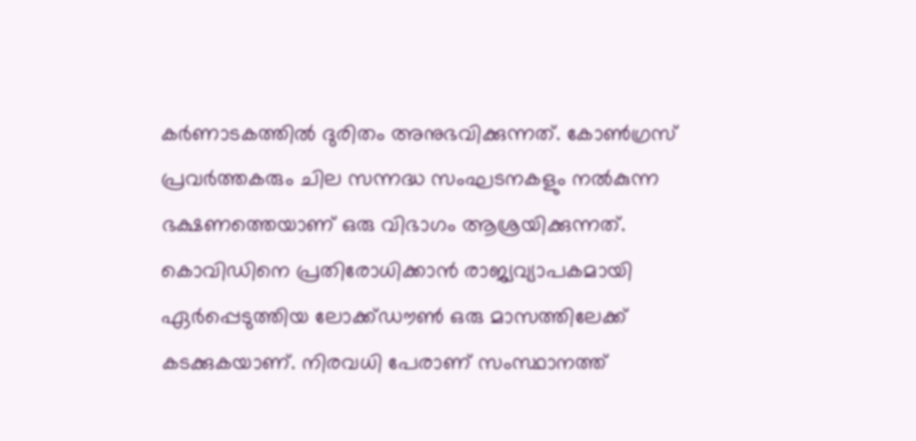കർണാടകത്തില്‍ ദുരിതം അനുഭവിക്കുന്നത്. കോണ്‍ഗ്രസ് പ്രവര്‍ത്തകരും ചില സന്നദ്ധ സംഘടനകളും നല്‍കുന്ന ഭക്ഷണത്തെയാണ് ഒരു വിഭാഗം ആശ്രയിക്കുന്നത്. കൊവിഡിനെ പ്രതിരോധിക്കാന്‍ രാജ്യവ്യാപകമായി ഏർപ്പെടുത്തിയ ലോക്ക്ഡൗണ്‍ ഒരു മാസത്തിലേക്ക് കടക്കുകയാണ്. നിരവധി പേരാണ് സംസ്ഥാനത്ത്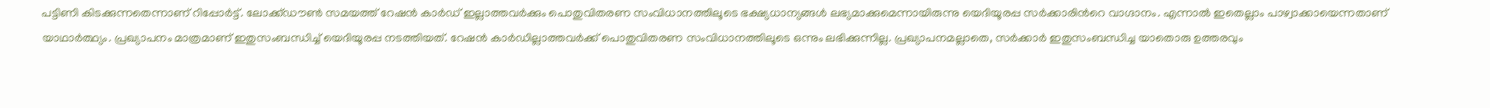പട്ടിണി കിടക്കുന്നതെന്നാണ് റിപ്പോര്‍ട്ട്. ലോക്ക്ഡൗണ്‍ സമയത്ത് റേഷന്‍ കാർഡ് ഇല്ലാത്തവർക്കും പൊതുവിതരണ സംവിധാനത്തിലൂടെ ഭക്ഷ്യധാന്യങ്ങള്‍ ലഭ്യമാക്കുമെന്നായിരുന്നു യെദിയൂരപ്പ സർക്കാരിന്‍റെ വാഗ്ദാനം. എന്നാല്‍ ഇതെല്ലാം പാഴ്വാക്കായെന്നതാണ് യാഥാര്‍ത്ഥ്യം. പ്രഖ്യാപനം മാത്രമാണ് ഇതുസംബന്ധിച്ച് യെദിയൂരപ്പ നടത്തിയത്. റേഷന്‍ കാർഡില്ലാത്തവർക്ക് പൊതുവിതരണ സംവിധാനത്തിലൂടെ ഒന്നും ലഭിക്കുന്നില്ല. പ്രഖ്യാപനമല്ലാതെ, സർക്കാര്‍ ഇതുസംബന്ധിച്ച യാതൊരു ഉത്തരവും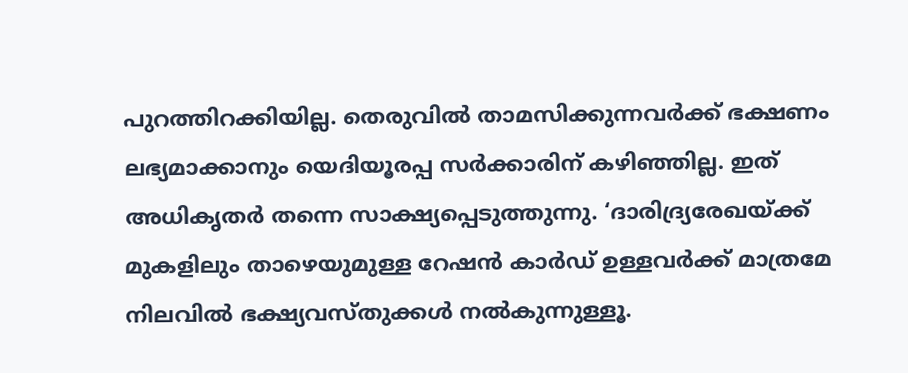പുറത്തിറക്കിയില്ല. തെരുവില്‍ താമസിക്കുന്നവർക്ക് ഭക്ഷണം ലഭ്യമാക്കാനും യെദിയൂരപ്പ സർക്കാരിന് കഴിഞ്ഞില്ല. ഇത് അധികൃതർ തന്നെ സാക്ഷ്യപ്പെടുത്തുന്നു. ‘ദാരിദ്ര്യരേഖയ്ക്ക് മുകളിലും താഴെയുമുള്ള റേഷന്‍ കാര്‍ഡ് ഉള്ളവര്‍ക്ക് മാത്രമേ നിലവില്‍ ഭക്ഷ്യവസ്തുക്കള്‍ നല്‍കുന്നുള്ളൂ.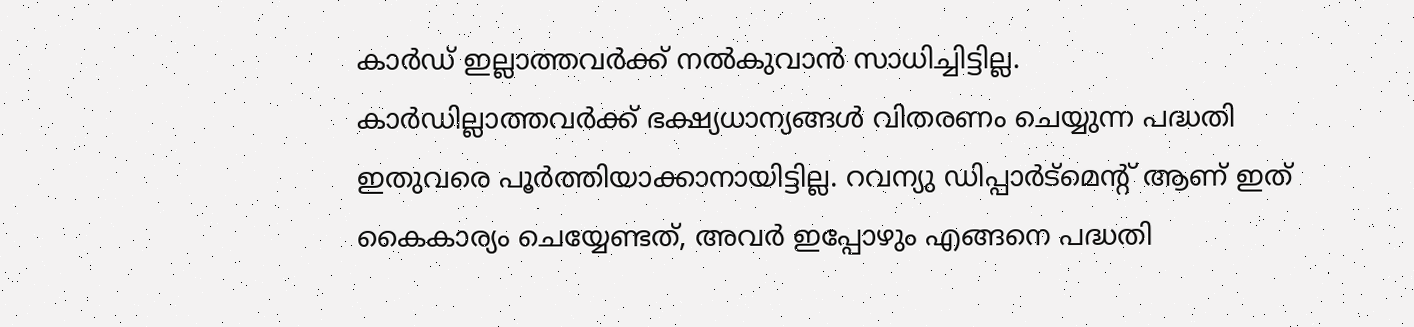കാര്‍ഡ് ഇല്ലാത്തവര്‍ക്ക് നല്‍കുവാന്‍ സാധിച്ചിട്ടില്ല. കാര്‍ഡില്ലാത്തവര്‍ക്ക് ഭക്ഷ്യധാന്യങ്ങള്‍ വിതരണം ചെയ്യുന്ന പദ്ധതി ഇതുവരെ പൂര്‍ത്തിയാക്കാനായിട്ടില്ല. റവന്യു ഡിപ്പാര്‍ട്‌മെന്‍റ് ആണ് ഇത് കൈകാര്യം ചെയ്യേണ്ടത്, അവര്‍ ഇപ്പോഴും എങ്ങനെ പദ്ധതി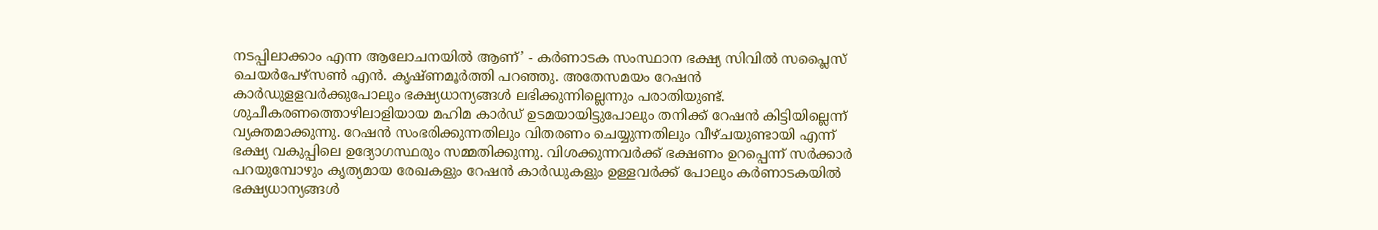നടപ്പിലാക്കാം എന്ന ആലോചനയില്‍ ആണ്’ - കര്‍ണാടക സംസ്ഥാന ഭക്ഷ്യ സിവില്‍ സപ്ലൈസ് ചെയര്‍പേഴ്‌സണ്‍ എന്‍. കൃഷ്ണമൂര്‍ത്തി പറഞ്ഞു. അതേസമയം റേഷന്‍ കാർഡുളളവർക്കുപോലും ഭക്ഷ്യധാന്യങ്ങള്‍ ലഭിക്കുന്നില്ലെന്നും പരാതിയുണ്ട്. ശുചീകരണത്തൊഴിലാളിയായ മഹിമ കാര്‍ഡ് ഉടമയായിട്ടുപോലും തനിക്ക് റേഷന്‍ കിട്ടിയില്ലെന്ന് വ്യക്തമാക്കുന്നു. റേഷന്‍ സംഭരിക്കുന്നതിലും വിതരണം ചെയ്യുന്നതിലും വീഴ്ചയുണ്ടായി എന്ന് ഭക്ഷ്യ വകുപ്പിലെ ഉദ്യോഗസ്ഥരും സമ്മതിക്കുന്നു. വിശക്കുന്നവര്‍ക്ക് ഭക്ഷണം ഉറപ്പെന്ന് സര്‍ക്കാര്‍ പറയുമ്പോഴും കൃത്യമായ രേഖകളും റേഷന്‍ കാര്‍ഡുകളും ഉള്ളവര്‍ക്ക് പോലും കര്‍ണാടകയില്‍ ഭക്ഷ്യധാന്യങ്ങള്‍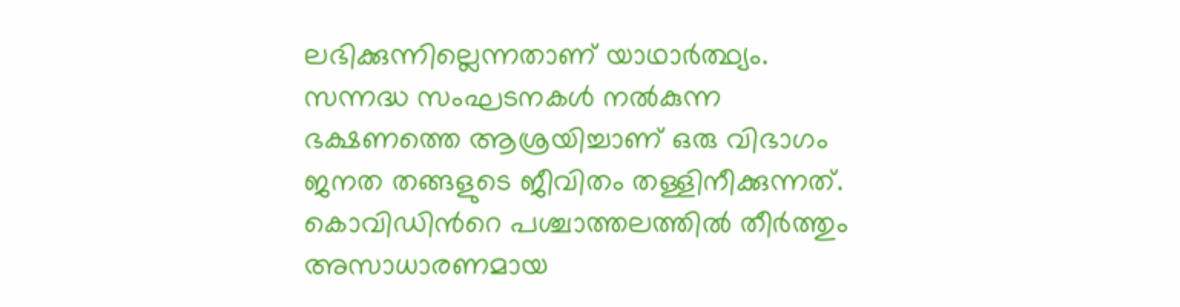ലഭിക്കുന്നില്ലെന്നതാണ് യാഥാര്‍ത്ഥ്യം. സന്നദ്ധ സംഘടനകള്‍ നല്‍കുന്ന ഭക്ഷണത്തെ ആശ്രയിച്ചാണ് ഒരു വിഭാഗം ജനത തങ്ങളുടെ ജീവിതം തള്ളിനീക്കുന്നത്. കൊവിഡിന്‍റെ പശ്ചാത്തലത്തില്‍ തീർത്തും അസാധാരണമായ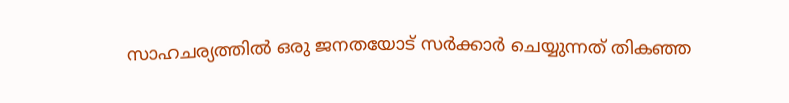സാഹചര്യത്തില്‍ ഒരു ജനതയോട് സർക്കാര്‍ ചെയ്യുന്നത് തികഞ്ഞ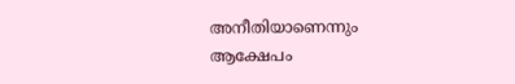അനീതിയാണെന്നും ആക്ഷേപം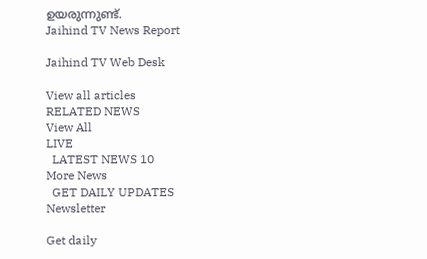ഉയരുന്നുണ്ട്.
Jaihind TV News Report

Jaihind TV Web Desk

View all articles
RELATED NEWS
View All
LIVE
  LATEST NEWS 10
More News
  GET DAILY UPDATES
Newsletter

Get daily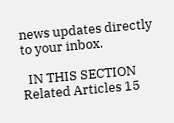news updates directly to your inbox.

  IN THIS SECTION
Related Articles 15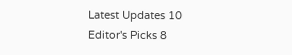Latest Updates 10
Editor's Picks 8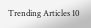Trending Articles 10